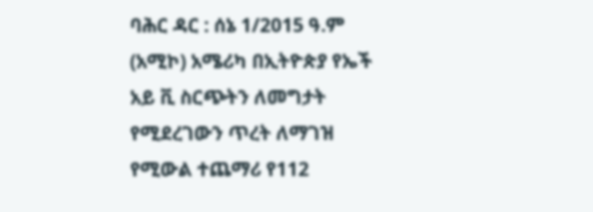ባሕር ዳር : ሰኔ 1/2015 ዓ.ም (አሚኮ) አሜሪካ በኢትዮጵያ የኤች አይ ቪ ስርጭትን ለመግታት የሚደረገውን ጥረት ለማገዝ የሚውል ተጨማሪ የ112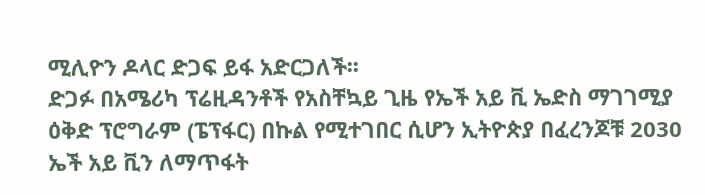ሚሊዮን ዶላር ድጋፍ ይፋ አድርጋለች፡፡
ድጋፉ በአሜሪካ ፕሬዚዳንቶች የአስቸኳይ ጊዜ የኤች አይ ቪ ኤድስ ማገገሚያ ዕቅድ ፕሮግራም (ፔፕፋር) በኩል የሚተገበር ሲሆን ኢትዮጵያ በፈረንጆቹ 2030 ኤች አይ ቪን ለማጥፋት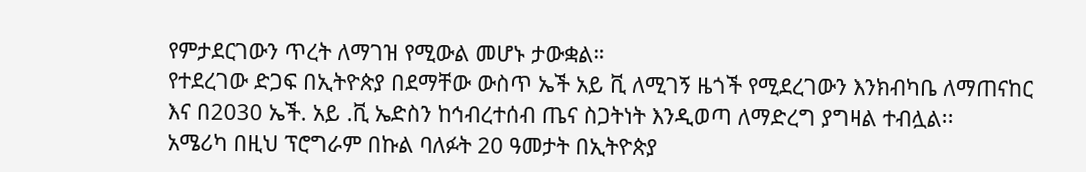የምታደርገውን ጥረት ለማገዝ የሚውል መሆኑ ታውቋል።
የተደረገው ድጋፍ በኢትዮጵያ በደማቸው ውስጥ ኤች አይ ቪ ለሚገኝ ዜጎች የሚደረገውን እንክብካቤ ለማጠናከር እና በ2030 ኤች. አይ .ቪ ኤድስን ከኅብረተሰብ ጤና ስጋትነት እንዲወጣ ለማድረግ ያግዛል ተብሏል፡፡
አሜሪካ በዚህ ፕሮግራም በኩል ባለፉት 20 ዓመታት በኢትዮጵያ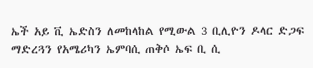ኤች አይ ቪ ኤድስን ለመከላከል የሚውል 3 ቢሊዮን ዶላር ድጋፍ ማድረጓን የአሜሪካን ኤምባሲ ጠቅሶ ኤፍ ቢ ሲ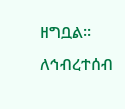ዘግቧል፡፡
ለኅብረተሰብ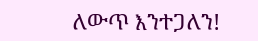ለውጥ እንተጋለን!